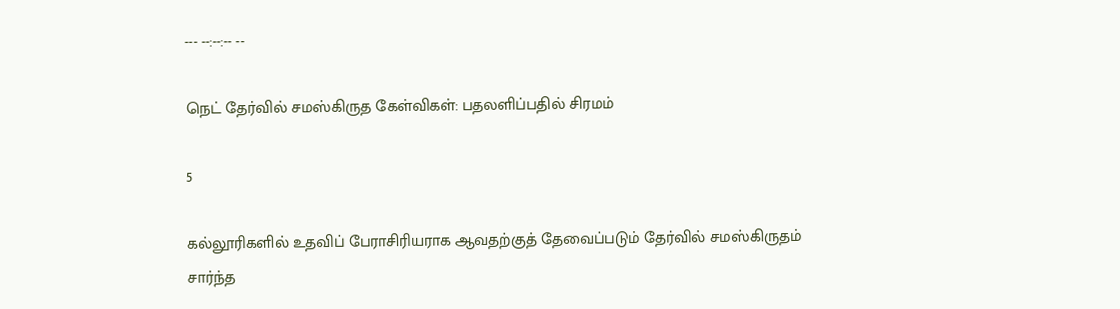--- --:--:-- --

நெட் தேர்வில் சமஸ்கிருத கேள்விகள்: பதலளிப்பதில் சிரமம்

5

கல்லூரிகளில் உதவிப் பேராசிரியராக ஆவதற்குத் தேவைப்படும் தேர்வில் சமஸ்கிருதம் சார்ந்த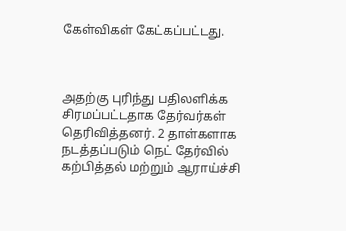கேள்விகள் கேட்கப்பட்டது.



அதற்கு புரிந்து பதிலளிக்க சிரமப்பட்டதாக தேர்வர்கள் தெரிவித்தனர். 2 தாள்களாக நடத்தப்படும் நெட் தேர்வில் கற்பித்தல் மற்றும் ஆராய்ச்சி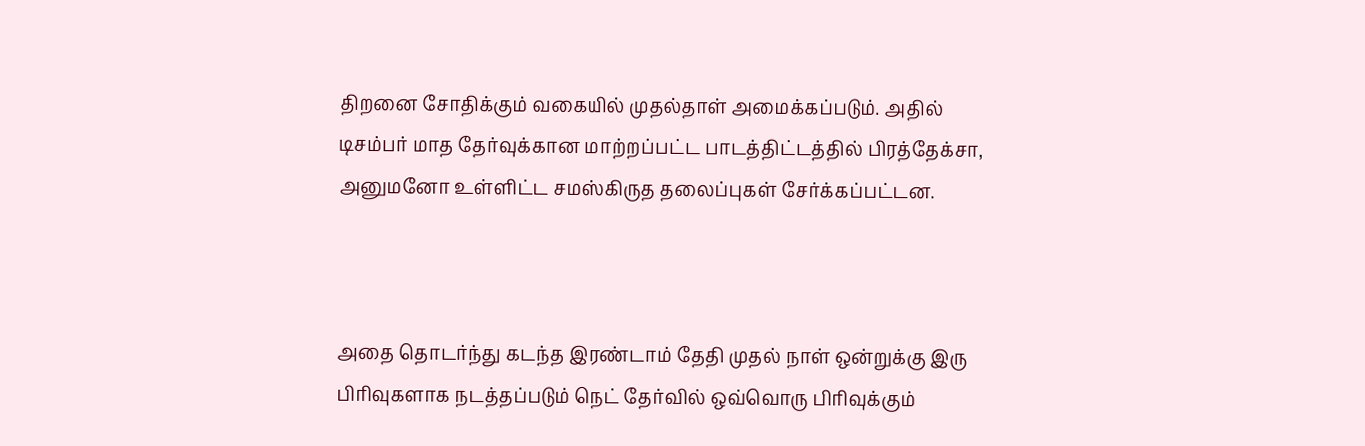திறனை சோதிக்கும் வகையில் முதல்தாள் அமைக்கப்படும். அதில் டிசம்பர் மாத தேர்வுக்கான மாற்றப்பட்ட பாடத்திட்டத்தில் பிரத்தேக்சா, அனுமனோ உள்ளிட்ட சமஸ்கிருத தலைப்புகள் சேர்க்கப்பட்டன.



அதை தொடர்ந்து கடந்த இரண்டாம் தேதி முதல் நாள் ஒன்றுக்கு இரு பிரிவுகளாக நடத்தப்படும் நெட் தேர்வில் ஒவ்வொரு பிரிவுக்கும்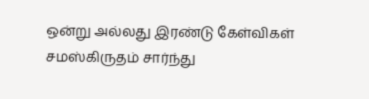ஒன்று அல்லது இரண்டு கேள்விகள் சமஸ்கிருதம் சார்ந்து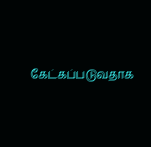கேட்கப்படுவதாக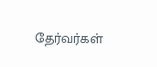தேர்வர்கள்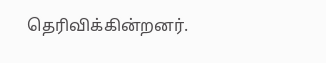தெரிவிக்கின்றனர்.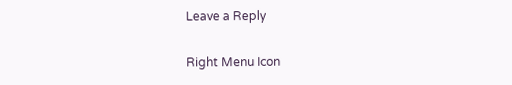Leave a Reply

Right Menu Icon